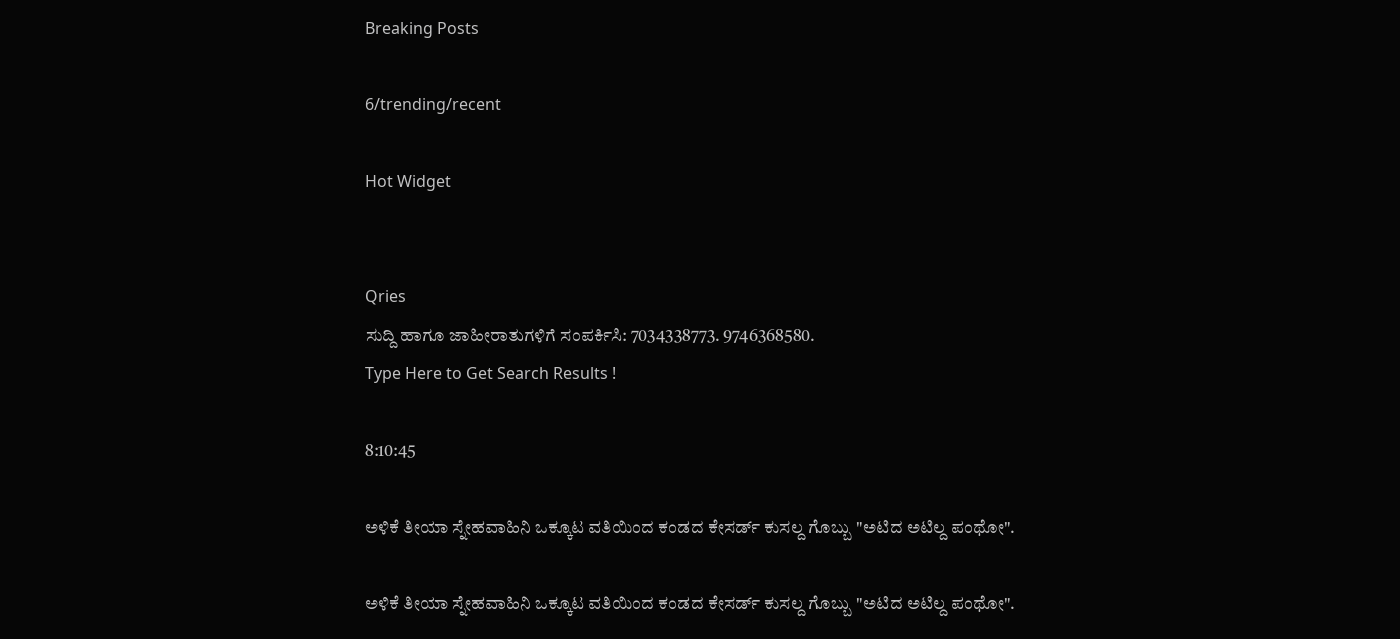Breaking Posts

6/trending/recent

Hot Widget


Qries
ಸುದ್ದಿ ಹಾಗೂ ಜಾಹೀರಾತುಗಳಿಗೆ ಸಂಪರ್ಕಿಸಿ: 7034338773. 9746368580.
Type Here to Get Search Results !

8:10:45

ಅಳಿಕೆ ತೀಯಾ ಸ್ನೇಹವಾಹಿನಿ ಒಕ್ಕೂಟ ವತಿಯಿಂದ ಕಂಡದ ಕೇಸರ್ಡ್ ಕುಸಲ್ದ ಗೊಬ್ಬು "ಅಟಿದ ಅಟಿಲ್ದ ಪಂಥೋ".

ಅಳಿಕೆ ತೀಯಾ ಸ್ನೇಹವಾಹಿನಿ ಒಕ್ಕೂಟ ವತಿಯಿಂದ ಕಂಡದ ಕೇಸರ್ಡ್ ಕುಸಲ್ದ ಗೊಬ್ಬು "ಅಟಿದ ಅಟಿಲ್ದ ಪಂಥೋ".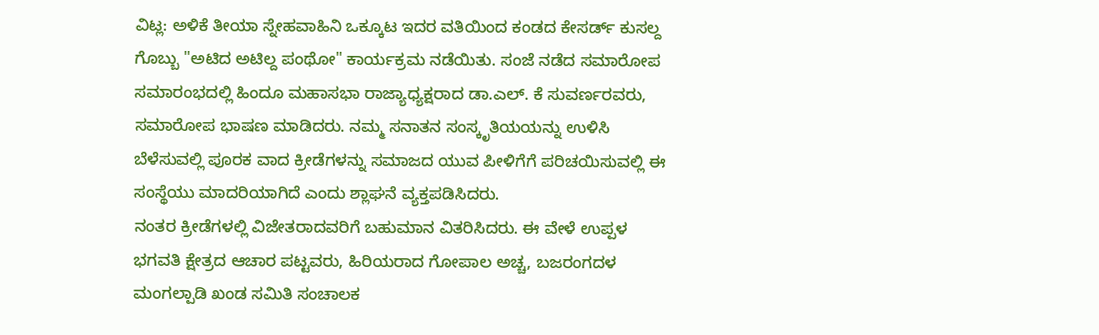ವಿಟ್ಲ: ಅಳಿಕೆ ತೀಯಾ ಸ್ನೇಹವಾಹಿನಿ ಒಕ್ಕೂಟ ಇದರ ವತಿಯಿಂದ ಕಂಡದ ಕೇಸರ್ಡ್ ಕುಸಲ್ದ ಗೊಬ್ಬು "ಅಟಿದ ಅಟಿಲ್ದ ಪಂಥೋ" ಕಾರ್ಯಕ್ರಮ ನಡೆಯಿತು. ಸಂಜೆ ನಡೆದ ಸಮಾರೋಪ ಸಮಾರಂಭದಲ್ಲಿ ಹಿಂದೂ ಮಹಾಸಭಾ ರಾಜ್ಯಾಧ್ಯಕ್ಷರಾದ ಡಾ.ಎಲ್. ಕೆ ಸುವರ್ಣರವರು, ಸಮಾರೋಪ ಭಾಷಣ ಮಾಡಿದರು. ನಮ್ಮ ಸನಾತನ ಸಂಸ್ಕೃತಿಯಯನ್ನು ಉಳಿಸಿ ಬೆಳೆಸುವಲ್ಲಿ ಪೂರಕ ವಾದ ಕ್ರೀಡೆಗಳನ್ನು ಸಮಾಜದ ಯುವ ಪೀಳಿಗೆಗೆ ಪರಿಚಯಿಸುವಲ್ಲಿ ಈ ಸಂಸ್ಥೆಯು ಮಾದರಿಯಾಗಿದೆ ಎಂದು ಶ್ಲಾಘನೆ ವ್ಯಕ್ತಪಡಿಸಿದರು.
ನಂತರ ಕ್ರೀಡೆಗಳಲ್ಲಿ ವಿಜೇತರಾದವರಿಗೆ ಬಹುಮಾನ ವಿತರಿಸಿದರು. ಈ ವೇಳೆ ಉಪ್ಪಳ ಭಗವತಿ ಕ್ಷೇತ್ರದ ಆಚಾರ ಪಟ್ಟವರು, ಹಿರಿಯರಾದ ಗೋಪಾಲ ಅಚ್ಚ, ಬಜರಂಗದಳ ಮಂಗಲ್ಪಾಡಿ ಖಂಡ ಸಮಿತಿ ಸಂಚಾಲಕ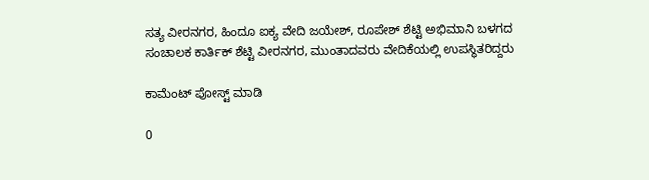ಸತ್ಯ ವೀರನಗರ, ಹಿಂದೂ ಐಕ್ಯ ವೇದಿ ಜಯೇಶ್, ರೂಪೇಶ್ ಶೆಟ್ಟಿ ಅಭಿಮಾನಿ ಬಳಗದ ಸಂಚಾಲಕ ಕಾರ್ತಿಕ್ ಶೆಟ್ಟಿ ವೀರನಗರ, ಮುಂತಾದವರು ವೇದಿಕೆಯಲ್ಲಿ ಉಪಸ್ಥಿತರಿದ್ದರು

ಕಾಮೆಂಟ್‌‌ ಪೋಸ್ಟ್‌ ಮಾಡಿ

0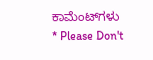ಕಾಮೆಂಟ್‌ಗಳು
* Please Don't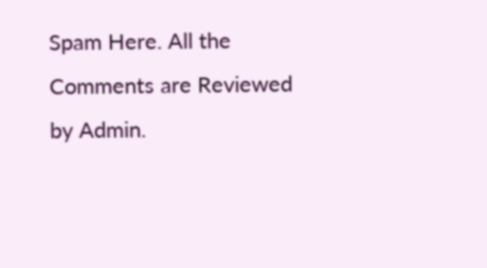Spam Here. All the Comments are Reviewed by Admin.